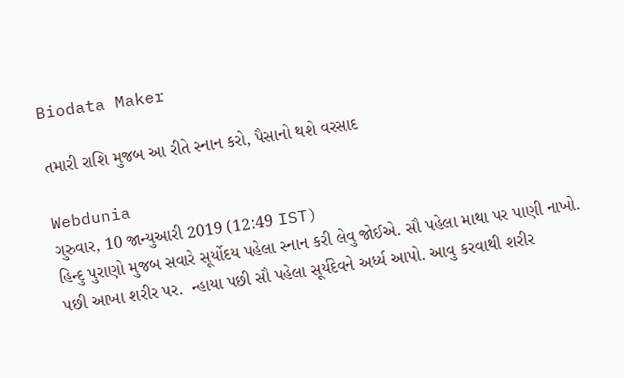Biodata Maker

તમારી રાશિ મુજબ આ રીતે સ્નાન કરો, પૈસાનો થશે વરસાદ

Webdunia
ગુરુવાર, 10 જાન્યુઆરી 2019 (12:49 IST)
હિન્દુ પુરાણો મુજબ સવારે સૂર્યોદય પહેલા સ્નાન કરી લેવુ જોઈએ. સૌ પહેલા માથા પર પાણી નાખો. પછી આખા શરીર પર.  ન્હાયા પછી સૌ પહેલા સૂર્યદેવને અર્ધ્ય આપો. આવુ કરવાથી શરીર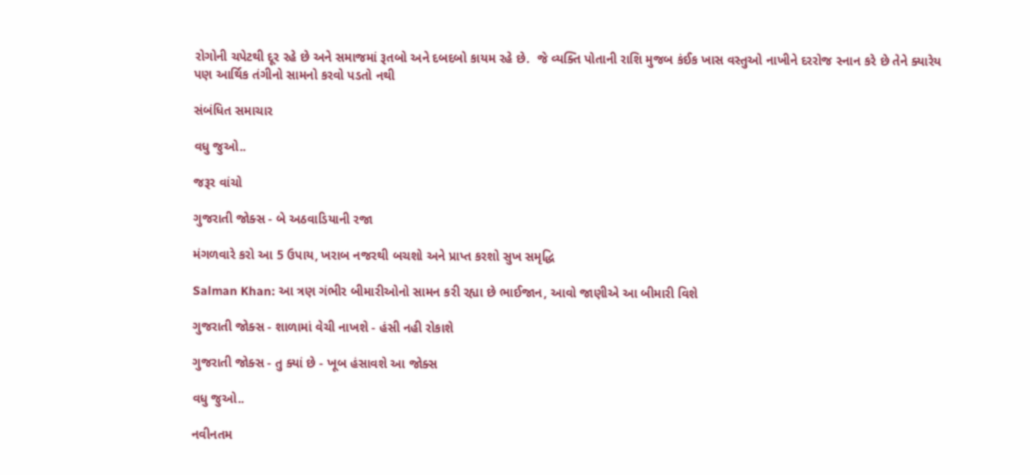રોગોની ચપેટથી દૂર રહે છે અને સમાજમાં રૂતબો અને દબદબો કાયમ રહે છે.  જે વ્યક્તિ પોતાની રાશિ મુજબ કંઈક ખાસ વસ્તુઓ નાખીને દરરોજ સ્નાન કરે છે તેને ક્યારેય પણ આર્થિક તંગીનો સામનો કરવો પડતો નથી

સંબંધિત સમાચાર

વધુ જુઓ..

જરૂર વાંચો

ગુજરાતી જોક્સ - બે અઠવાડિયાની રજા

મંગળવારે કરો આ 5 ઉપાય, ખરાબ નજરથી બચશો અને પ્રાપ્ત કરશો સુખ સમૃદ્ધિ

Salman Khan: આ ત્રણ ગંભીર બીમારીઓનો સામન કરી રહ્યા છે ભાઈજાન, આવો જાણીએ આ બીમારી વિશે

ગુજરાતી જોક્સ - શાળામાં વેચી નાખશે - હંસી નહી રોકાશે

ગુજરાતી જોક્સ - તુ ક્યાં છે - ખૂબ હંસાવશે આ જોક્સ

વધુ જુઓ..

નવીનતમ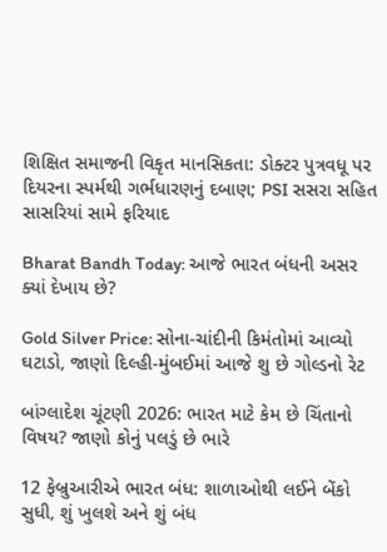શિક્ષિત સમાજની વિકૃત માનસિકતા: ડોક્ટર પુત્રવધૂ પર દિયરના સ્પર્મથી ગર્ભધારણનું દબાણ; PSI સસરા સહિત સાસરિયાં સામે ફરિયાદ

Bharat Bandh Today: આજે ભારત બંધની અસર ક્યાં દેખાય છે?

Gold Silver Price: સોના-ચાંદીની કિમંતોમાં આવ્યો ઘટાડો, જાણો દિલ્હી-મુંબઈમાં આજે શુ છે ગોલ્ડનો રેટ

બાંગ્લાદેશ ચૂંટણી 2026: ભારત માટે કેમ છે ચિંતાનો વિષય? જાણો કોનું પલડું છે ભારે

12 ફેબ્રુઆરીએ ભારત બંધ: શાળાઓથી લઈને બેંકો સુધી, શું ખુલશે અને શું બંધ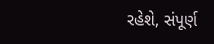રહેશે, સંપૂર્ણ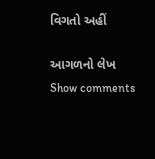વિગતો અહીં

આગળનો લેખ
Show comments